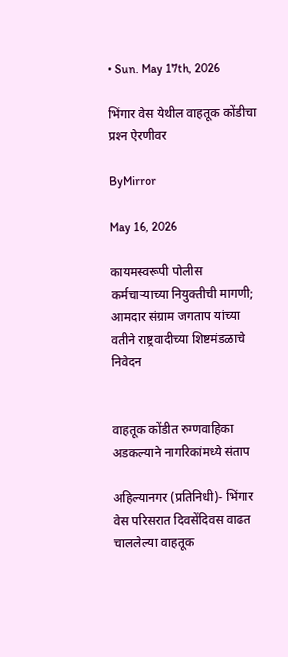• Sun. May 17th, 2026

भिंगार वेस येथील वाहतूक कोंडीचा प्रश्‍न ऐरणीवर

ByMirror

May 16, 2026

कायमस्वरूपी पोलीस कर्मचाऱ्याच्या नियुक्तीची मागणी; आमदार संग्राम जगताप यांच्या वतीने राष्ट्रवादीच्या शिष्टमंडळाचे निवेदन


वाहतूक कोंडीत रुग्णवाहिका अडकल्याने नागरिकांमध्ये संताप

अहिल्यानगर (प्रतिनिधी)- भिंगार वेस परिसरात दिवसेंदिवस वाढत चाललेल्या वाहतूक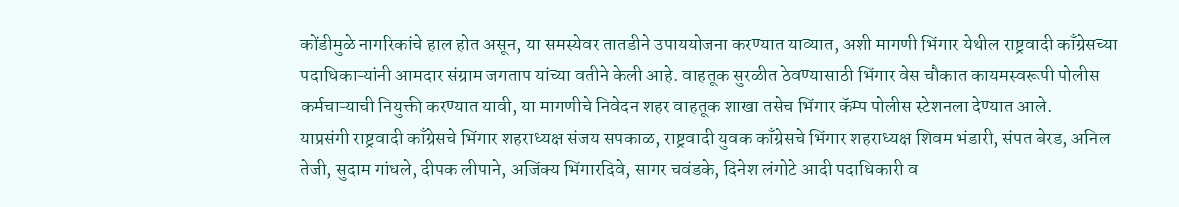कोंडीमुळे नागरिकांचे हाल होत असून, या समस्येवर तातडीने उपाययोजना करण्यात याव्यात, अशी मागणी भिंगार येथील राष्ट्रवादी काँग्रेसच्या पदाधिकाऱ्यांनी आमदार संग्राम जगताप यांच्या वतीने केली आहे. वाहतूक सुरळीत ठेवण्यासाठी भिंगार वेस चौकात कायमस्वरूपी पोलीस कर्मचाऱ्याची नियुक्ती करण्यात यावी, या मागणीचे निवेदन शहर वाहतूक शाखा तसेच भिंगार कॅम्प पोलीस स्टेशनला देण्यात आले.
याप्रसंगी राष्ट्रवादी काँग्रेसचे भिंगार शहराध्यक्ष संजय सपकाळ, राष्ट्रवादी युवक काँग्रेसचे भिंगार शहराध्यक्ष शिवम भंडारी, संपत बेरड, अनिल तेजी, सुदाम गांधले, दीपक लीपाने, अजिंक्य भिंगारदिवे, सागर चवंडके, दिनेश लंगोटे आदी पदाधिकारी व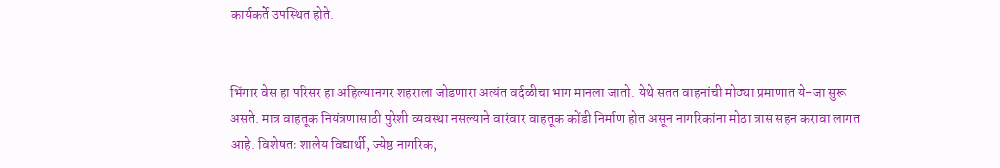कार्यकर्ते उपस्थित होते.


भिंगार वेस हा परिसर हा अहिल्यानगर शहराला जोडणारा अत्यंत वर्दळीचा भाग मानला जातो. येथे सतत वाहनांची मोठ्या प्रमाणात ये-जा सुरू असते. मात्र वाहतूक नियंत्रणासाठी पुरेशी व्यवस्था नसल्याने वारंवार वाहतूक कोंडी निर्माण होत असून नागरिकांना मोठा त्रास सहन करावा लागत आहे. विशेषतः शालेय विद्यार्थी, ज्येष्ठ नागरिक,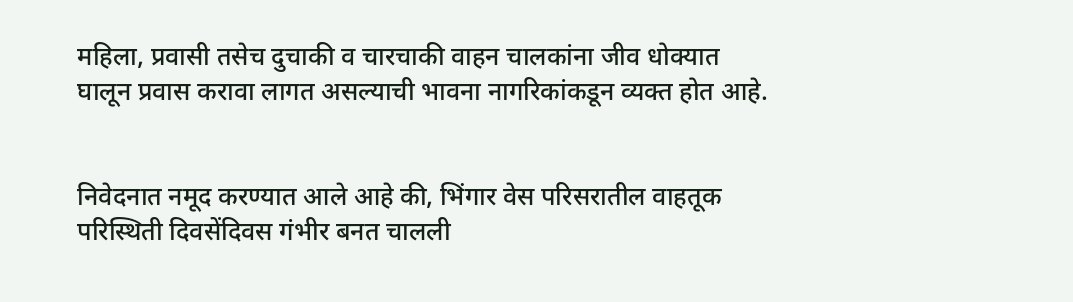महिला, प्रवासी तसेच दुचाकी व चारचाकी वाहन चालकांना जीव धोक्यात घालून प्रवास करावा लागत असल्याची भावना नागरिकांकडून व्यक्त होत आहे.


निवेदनात नमूद करण्यात आले आहे की, भिंगार वेस परिसरातील वाहतूक परिस्थिती दिवसेंदिवस गंभीर बनत चालली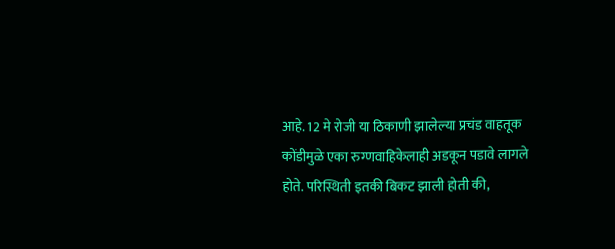आहे. 12 मे रोजी या ठिकाणी झालेल्या प्रचंड वाहतूक कोंडीमुळे एका रुग्णवाहिकेलाही अडकून पडावे लागले होते. परिस्थिती इतकी बिकट झाली होती की,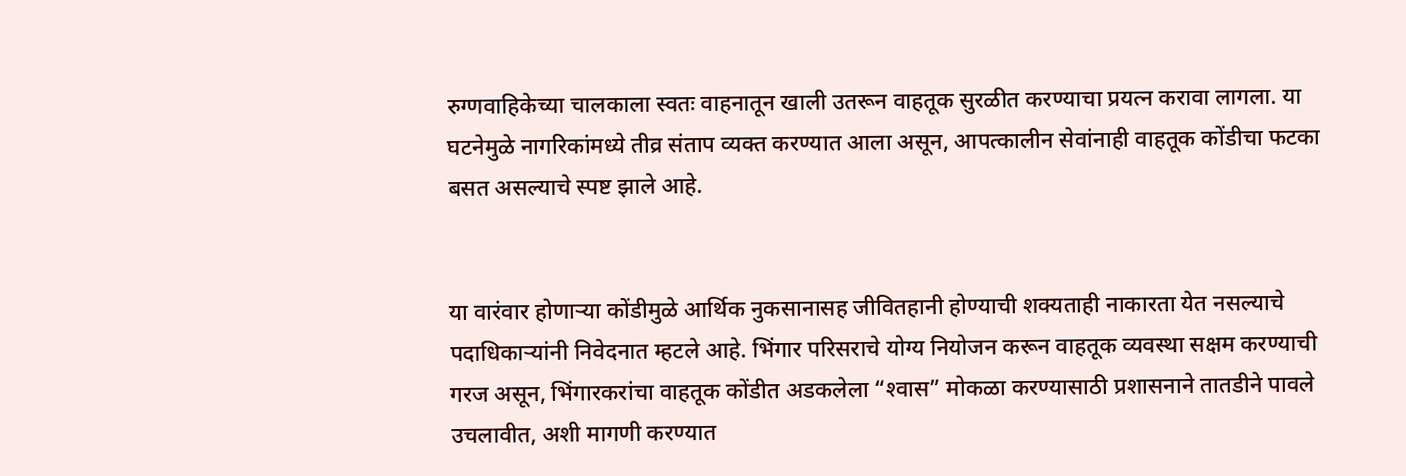रुग्णवाहिकेच्या चालकाला स्वतः वाहनातून खाली उतरून वाहतूक सुरळीत करण्याचा प्रयत्न करावा लागला. या घटनेमुळे नागरिकांमध्ये तीव्र संताप व्यक्त करण्यात आला असून, आपत्कालीन सेवांनाही वाहतूक कोंडीचा फटका बसत असल्याचे स्पष्ट झाले आहे.


या वारंवार होणाऱ्या कोंडीमुळे आर्थिक नुकसानासह जीवितहानी होण्याची शक्यताही नाकारता येत नसल्याचे पदाधिकाऱ्यांनी निवेदनात म्हटले आहे. भिंगार परिसराचे योग्य नियोजन करून वाहतूक व्यवस्था सक्षम करण्याची गरज असून, भिंगारकरांचा वाहतूक कोंडीत अडकलेला “श्‍वास” मोकळा करण्यासाठी प्रशासनाने तातडीने पावले उचलावीत, अशी मागणी करण्यात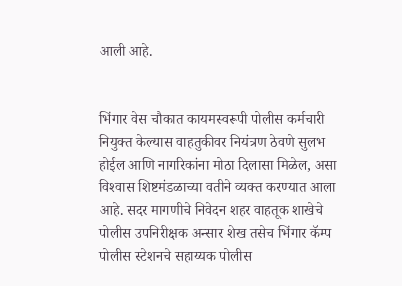आली आहे.


भिंगार वेस चौकात कायमस्वरूपी पोलीस कर्मचारी नियुक्त केल्यास वाहतुकीवर नियंत्रण ठेवणे सुलभ होईल आणि नागरिकांना मोठा दिलासा मिळेल, असा विश्‍वास शिष्टमंडळाच्या वतीने व्यक्त करण्यात आला आहे. सदर मागणीचे निवेदन शहर वाहतूक शाखेचे पोलीस उपनिरीक्षक अन्सार शेख तसेच भिंगार कॅम्प पोलीस स्टेशनचे सहाय्यक पोलीस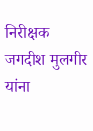निरीक्षक जगदीश मुलगीर यांना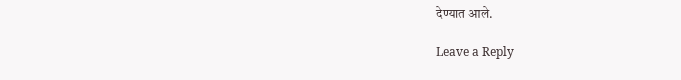देण्यात आले.

Leave a Reply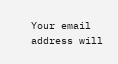Your email address will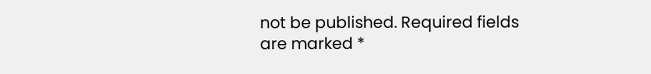not be published. Required fields are marked *